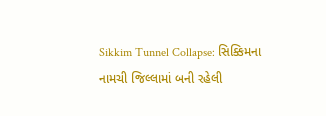Sikkim Tunnel Collapse: સિક્કિમના નામચી જિલ્લામાં બની રહેલી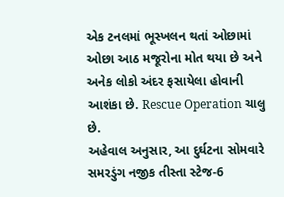એક ટનલમાં ભૂસ્ખલન થતાં ઓછામાં ઓછા આઠ મજૂરોના મોત થયા છે અને અનેક લોકો અંદર ફસાયેલા હોવાની આશંકા છે. Rescue Operation ચાલુ છે.
અહેવાલ અનુસાર, આ દુર્ઘટના સોમવારે સમરડુંગ નજીક તીસ્તા સ્ટેજ-6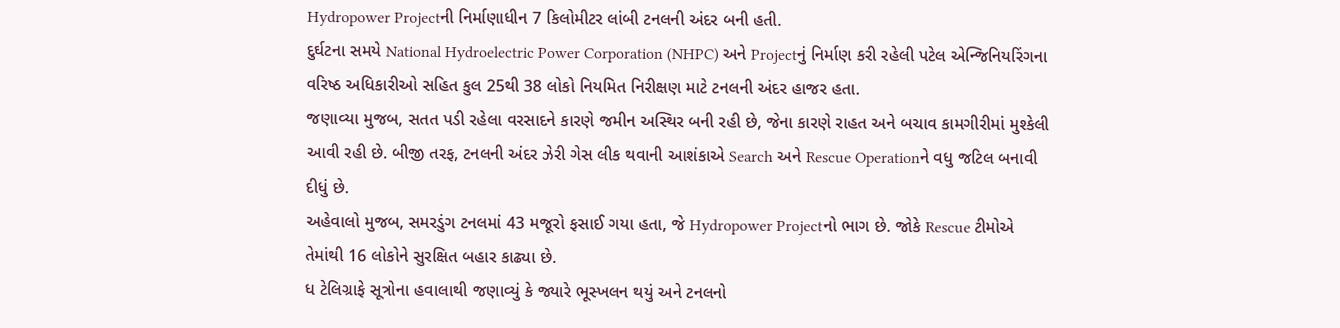Hydropower Projectની નિર્માણાધીન 7 કિલોમીટર લાંબી ટનલની અંદર બની હતી.
દુર્ઘટના સમયે National Hydroelectric Power Corporation (NHPC) અને Projectનું નિર્માણ કરી રહેલી પટેલ એન્જિનિયરિંગના વરિષ્ઠ અધિકારીઓ સહિત કુલ 25થી 38 લોકો નિયમિત નિરીક્ષણ માટે ટનલની અંદર હાજર હતા.
જણાવ્યા મુજબ, સતત પડી રહેલા વરસાદને કારણે જમીન અસ્થિર બની રહી છે, જેના કારણે રાહત અને બચાવ કામગીરીમાં મુશ્કેલી આવી રહી છે. બીજી તરફ, ટનલની અંદર ઝેરી ગેસ લીક થવાની આશંકાએ Search અને Rescue Operationને વધુ જટિલ બનાવી દીધું છે.
અહેવાલો મુજબ, સમરડુંગ ટનલમાં 43 મજૂરો ફસાઈ ગયા હતા, જે Hydropower Projectનો ભાગ છે. જોકે Rescue ટીમોએ તેમાંથી 16 લોકોને સુરક્ષિત બહાર કાઢ્યા છે.
ધ ટેલિગ્રાફે સૂત્રોના હવાલાથી જણાવ્યું કે જ્યારે ભૂસ્ખલન થયું અને ટનલનો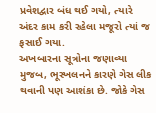પ્રવેશદ્વાર બંધ થઈ ગયો, ત્યારે અંદર કામ કરી રહેલા મજૂરો ત્યાં જ ફસાઈ ગયા.
અખબારના સૂત્રોના જણાવ્યા મુજબ, ભૂસ્ખલનને કારણે ગેસ લીક થવાની પણ આશંકા છે. જોકે ગેસ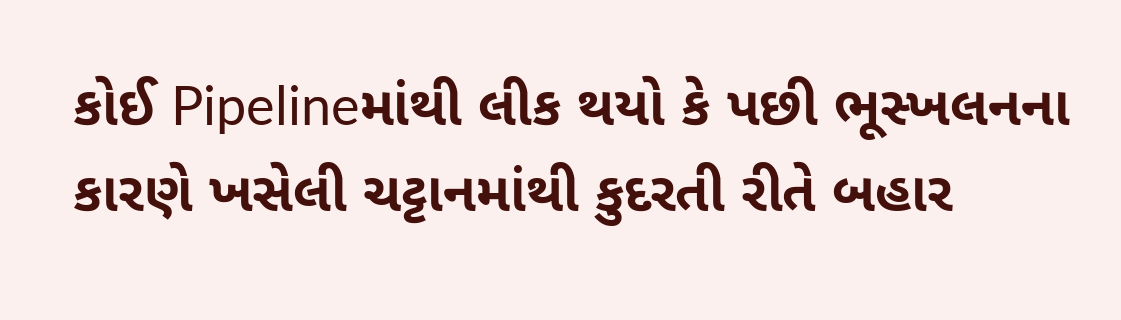કોઈ Pipelineમાંથી લીક થયો કે પછી ભૂસ્ખલનના કારણે ખસેલી ચટ્ટાનમાંથી કુદરતી રીતે બહાર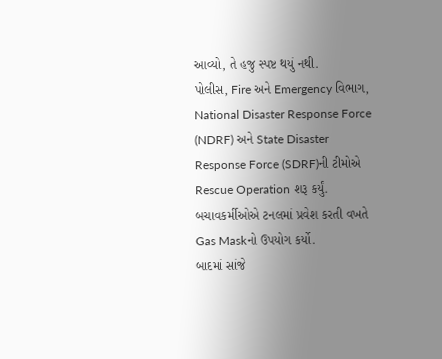આવ્યો, તે હજુ સ્પષ્ટ થયું નથી.
પોલીસ, Fire અને Emergency વિભાગ, National Disaster Response Force (NDRF) અને State Disaster Response Force (SDRF)ની ટીમોએ Rescue Operation શરૂ કર્યું. બચાવકર્મીઓએ ટનલમાં પ્રવેશ કરતી વખતે Gas Maskનો ઉપયોગ કર્યો.
બાદમાં સાંજે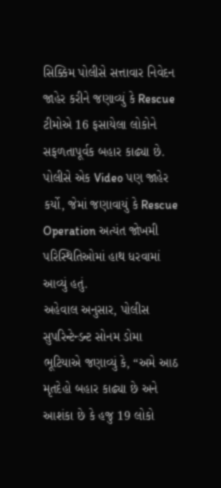સિક્કિમ પોલીસે સત્તાવાર નિવેદન જાહેર કરીને જણાવ્યું કે Rescue ટીમોએ 16 ફસાયેલા લોકોને સફળતાપૂર્વક બહાર કાઢ્યા છે. પોલીસે એક Video પણ જાહેર કર્યો, જેમાં જણાવાયું કે Rescue Operation અત્યંત જોખમી પરિસ્થિતિઓમાં હાથ ધરવામાં આવ્યું હતું.
અહેવાલ અનુસાર, પોલીસ સુપરિન્ટેન્ડન્ટ સોનમ ડોમા ભૂટિયાએ જણાવ્યું કે, “અમે આઠ મૃતદેહો બહાર કાઢ્યા છે અને આશંકા છે કે હજુ 19 લોકો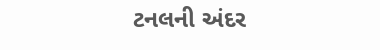ટનલની અંદર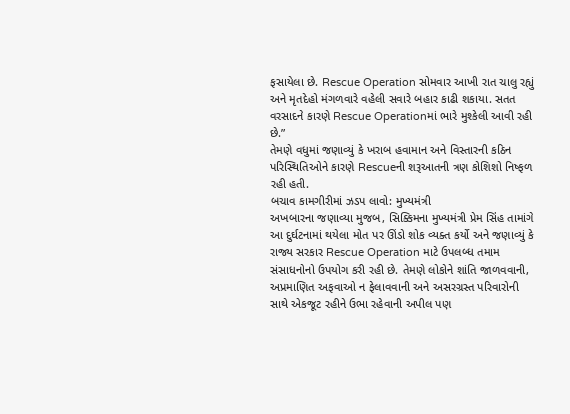ફસાયેલા છે. Rescue Operation સોમવાર આખી રાત ચાલુ રહ્યું અને મૃતદેહો મંગળવારે વહેલી સવારે બહાર કાઢી શકાયા. સતત વરસાદને કારણે Rescue Operationમાં ભારે મુશ્કેલી આવી રહી છે.”
તેમણે વધુમાં જણાવ્યું કે ખરાબ હવામાન અને વિસ્તારની કઠિન પરિસ્થિતિઓને કારણે Rescueની શરૂઆતની ત્રણ કોશિશો નિષ્ફળ રહી હતી.
બચાવ કામગીરીમાં ઝડપ લાવો: મુખ્યમંત્રી
અખબારના જણાવ્યા મુજબ, સિક્કિમના મુખ્યમંત્રી પ્રેમ સિંહ તામાંગે આ દુર્ઘટનામાં થયેલા મોત પર ઊંડો શોક વ્યક્ત કર્યો અને જણાવ્યું કે રાજ્ય સરકાર Rescue Operation માટે ઉપલબ્ધ તમામ સંસાધનોનો ઉપયોગ કરી રહી છે. તેમણે લોકોને શાંતિ જાળવવાની, અપ્રમાણિત અફવાઓ ન ફેલાવવાની અને અસરગ્રસ્ત પરિવારોની સાથે એકજૂટ રહીને ઉભા રહેવાની અપીલ પણ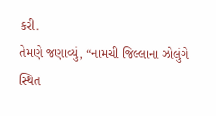કરી.
તેમણે જણાવ્યું, “નામચી જિલ્લાના ઝોલુંગે સ્થિત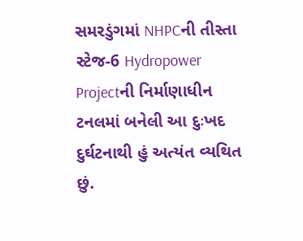સમરડુંગમાં NHPCની તીસ્તા સ્ટેજ-6 Hydropower Projectની નિર્માણાધીન ટનલમાં બનેલી આ દુઃખદ દુર્ઘટનાથી હું અત્યંત વ્યથિત છું.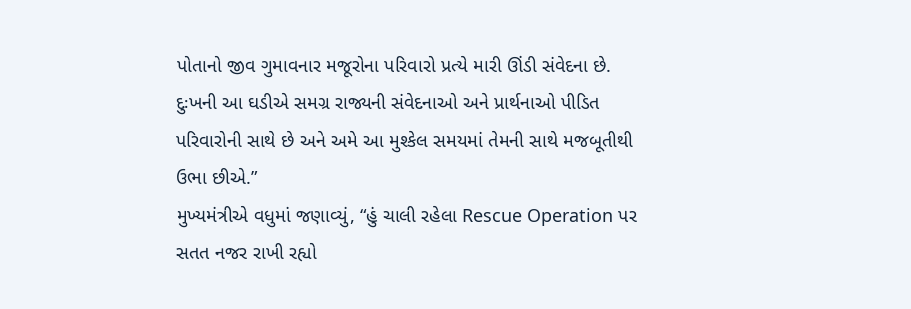પોતાનો જીવ ગુમાવનાર મજૂરોના પરિવારો પ્રત્યે મારી ઊંડી સંવેદના છે. દુઃખની આ ઘડીએ સમગ્ર રાજ્યની સંવેદનાઓ અને પ્રાર્થનાઓ પીડિત પરિવારોની સાથે છે અને અમે આ મુશ્કેલ સમયમાં તેમની સાથે મજબૂતીથી ઉભા છીએ.”
મુખ્યમંત્રીએ વધુમાં જણાવ્યું, “હું ચાલી રહેલા Rescue Operation પર સતત નજર રાખી રહ્યો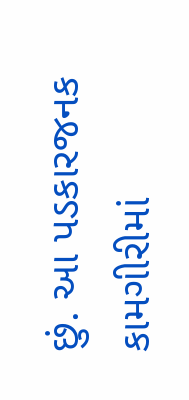છું. આ પડકારજનક કામગીરીમાં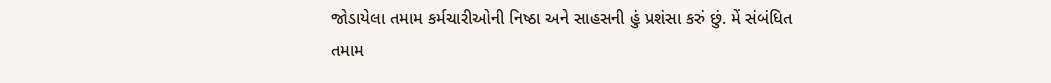જોડાયેલા તમામ કર્મચારીઓની નિષ્ઠા અને સાહસની હું પ્રશંસા કરું છું. મેં સંબંધિત તમામ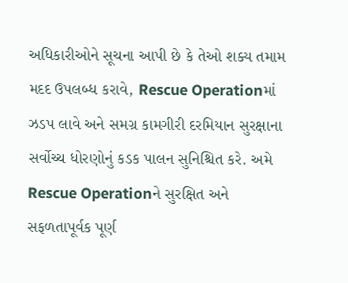અધિકારીઓને સૂચના આપી છે કે તેઓ શક્ય તમામ મદદ ઉપલબ્ધ કરાવે, Rescue Operationમાં ઝડપ લાવે અને સમગ્ર કામગીરી દરમિયાન સુરક્ષાના સર્વોચ્ચ ધોરણોનું કડક પાલન સુનિશ્ચિત કરે. અમે Rescue Operationને સુરક્ષિત અને સફળતાપૂર્વક પૂર્ણ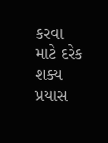કરવા માટે દરેક શક્ય પ્રયાસ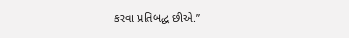કરવા પ્રતિબદ્ધ છીએ.”